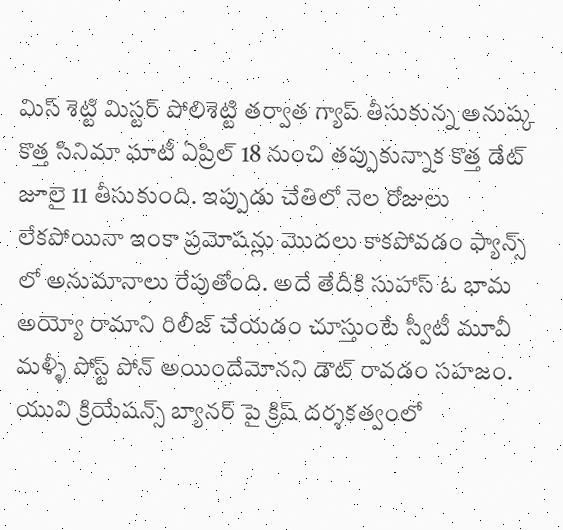మిస్ శెట్టి మిస్టర్ పోలిశెట్టి తర్వాత గ్యాప్ తీసుకున్న అనుష్క కొత్త సినిమా ఘాటీ ఏప్రిల్ 18 నుంచి తప్పుకున్నాక కొత్త డేట్ జూలై 11 తీసుకుంది. ఇప్పుడు చేతిలో నెల రోజులు లేకపోయినా ఇంకా ప్రమోషన్లు మొదలు కాకపోవడం ఫ్యాన్స్ లో అనుమానాలు రేపుతోంది. అదే తేదీకి సుహాస్ ఓ భామ అయ్యో రామాని రిలీజ్ చేయడం చూస్తుంటే స్వీటీ మూవీ మళ్ళీ పోస్ట్ పోన్ అయిందేమోనని డౌట్ రావడం సహజం. యువి క్రియేషన్స్ బ్యానర్ పై క్రిష్ దర్శకత్వంలో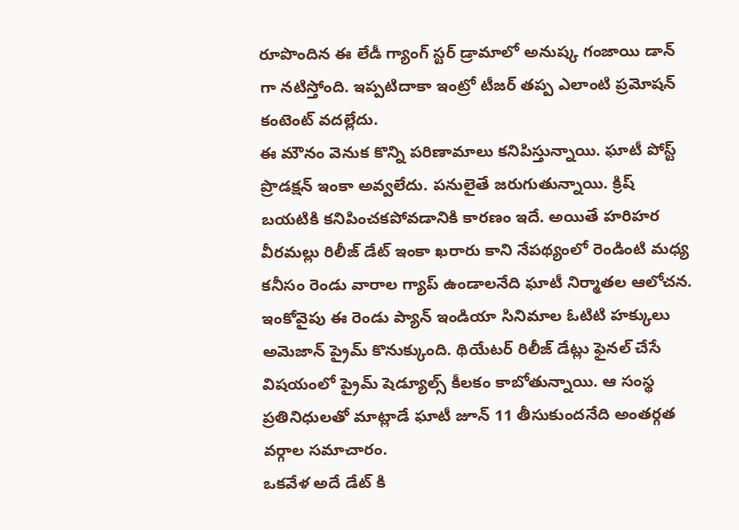రూపొందిన ఈ లేడీ గ్యాంగ్ స్టర్ డ్రామాలో అనుష్క గంజాయి డాన్ గా నటిస్తోంది. ఇప్పటిదాకా ఇంట్రో టీజర్ తప్ప ఎలాంటి ప్రమోషన్ కంటెంట్ వదల్లేదు.
ఈ మౌనం వెనుక కొన్ని పరిణామాలు కనిపిస్తున్నాయి. ఘాటీ పోస్ట్ ప్రొడక్షన్ ఇంకా అవ్వలేదు. పనులైతే జరుగుతున్నాయి. క్రిష్ బయటికి కనిపించకపోవడానికి కారణం ఇదే. అయితే హరిహర వీరమల్లు రిలీజ్ డేట్ ఇంకా ఖరారు కాని నేపథ్యంలో రెండింటి మధ్య కనీసం రెండు వారాల గ్యాప్ ఉండాలనేది ఘాటీ నిర్మాతల ఆలోచన. ఇంకోవైపు ఈ రెండు ప్యాన్ ఇండియా సినిమాల ఓటిటి హక్కులు అమెజాన్ ప్రైమ్ కొనుక్కుంది. థియేటర్ రిలీజ్ డేట్లు ఫైనల్ చేసే విషయంలో ప్రైమ్ షెడ్యూల్స్ కీలకం కాబోతున్నాయి. ఆ సంస్థ ప్రతినిధులతో మాట్లాడే ఘాటీ జూన్ 11 తీసుకుందనేది అంతర్గత వర్గాల సమాచారం.
ఒకవేళ అదే డేట్ కి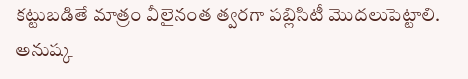కట్టుబడితే మాత్రం వీలైనంత త్వరగా పబ్లిసిటీ మొదలుపెట్టాలి. అనుష్క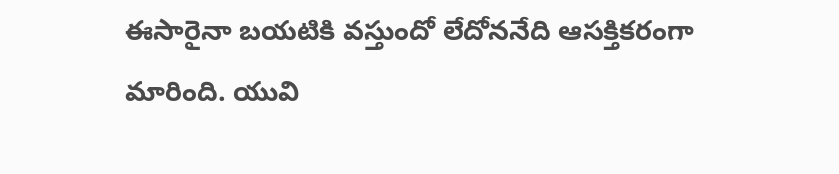ఈసారైనా బయటికి వస్తుందో లేదోననేది ఆసక్తికరంగా మారింది. యువి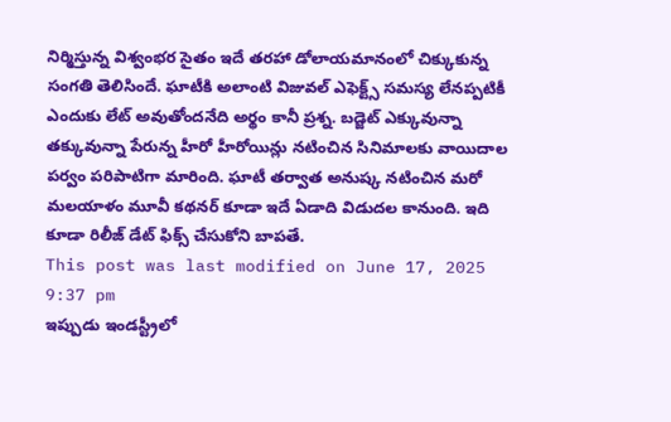నిర్మిస్తున్న విశ్వంభర సైతం ఇదే తరహా డోలాయమానంలో చిక్కుకున్న సంగతి తెలిసిందే. ఘాటీకి అలాంటి విజువల్ ఎఫెక్ట్స్ సమస్య లేనప్పటికీ ఎందుకు లేట్ అవుతోందనేది అర్థం కానీ ప్రశ్న. బడ్జెట్ ఎక్కువున్నా తక్కువున్నా పేరున్న హీరో హీరోయిన్లు నటించిన సినిమాలకు వాయిదాల పర్వం పరిపాటిగా మారింది. ఘాటీ తర్వాత అనుష్క నటించిన మరో మలయాళం మూవీ కథనర్ కూడా ఇదే ఏడాది విడుదల కానుంది. ఇది కూడా రిలీజ్ డేట్ ఫిక్స్ చేసుకోని బాపతే.
This post was last modified on June 17, 2025 9:37 pm
ఇప్పుడు ఇండస్ట్రీలో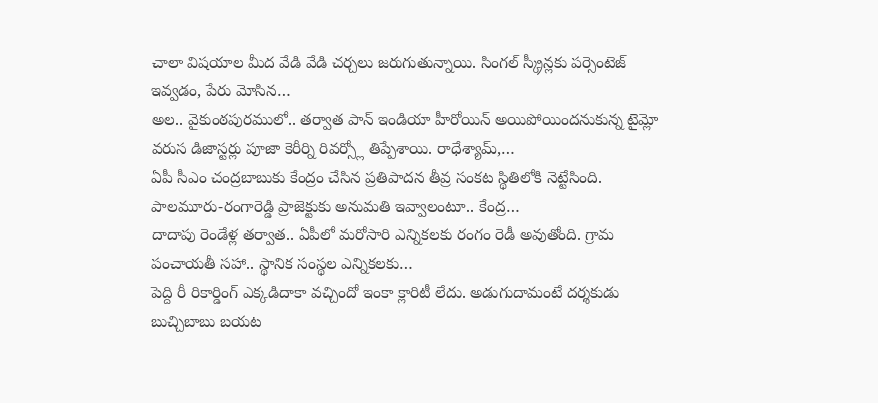చాలా విషయాల మీద వేడి వేడి చర్చలు జరుగుతున్నాయి. సింగల్ స్క్రీన్లకు పర్సెంటెజ్ ఇవ్వడం, పేరు మోసిన…
అల.. వైకుంఠపురములో.. తర్వాత పాన్ ఇండియా హీరోయిన్ అయిపోయిందనుకున్న టైమ్లో వరుస డిజాస్టర్లు పూజా కెరీర్ని రివర్స్లో తిప్పేశాయి. రాధేశ్యామ్,…
ఏపీ సీఎం చంద్రబాబుకు కేంద్రం చేసిన ప్రతిపాదన తీవ్ర సంకట స్థితిలోకి నెట్టేసింది. పాలమూరు-రంగారెడ్డి ప్రాజెక్టుకు అనుమతి ఇవ్వాలంటూ.. కేంద్ర…
దాదాపు రెండేళ్ల తర్వాత.. ఏపీలో మరోసారి ఎన్నికలకు రంగం రెడీ అవుతోంది. గ్రామ పంచాయతీ సహా.. స్థానిక సంస్థల ఎన్నికలకు…
పెద్ది రీ రికార్డింగ్ ఎక్కడిదాకా వచ్చిందో ఇంకా క్లారిటీ లేదు. అడుగుదామంటే దర్శకుడు బుచ్చిబాబు బయట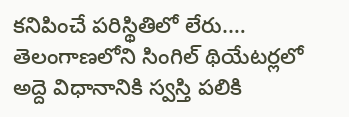కనిపించే పరిస్థితిలో లేరు.…
తెలంగాణలోని సింగిల్ థియేటర్లలో అద్దె విధానానికి స్వస్తి పలికి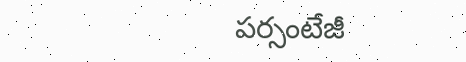పర్సంటేజీ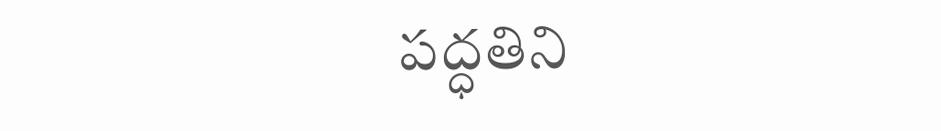పద్ధతిని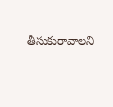తీసుకురావాలని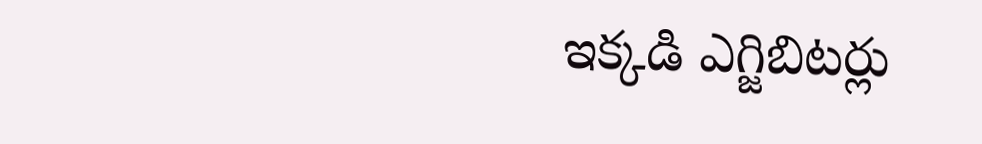ఇక్కడి ఎగ్జిబిటర్లు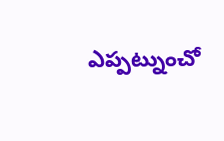ఎప్పట్నుంచో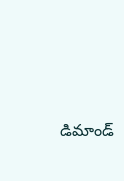డిమాండ్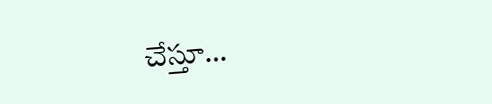చేస్తూ…